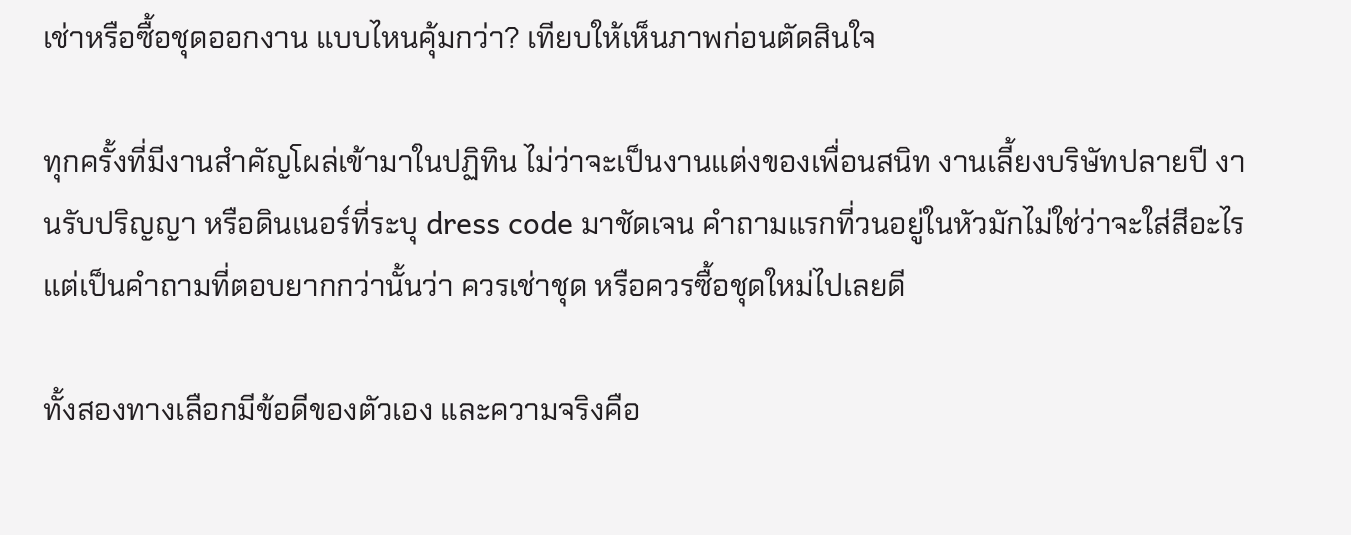เช่าหรือซื้อชุดออกงาน แบบไหนคุ้มกว่า? เทียบให้เห็นภาพก่อนตัดสินใจ

ทุกครั้งที่มีงานสำคัญโผล่เข้ามาในปฏิทิน ไม่ว่าจะเป็นงานแต่งของเพื่อนสนิท งานเลี้ยงบริษัทปลายปี งานรับปริญญา หรือดินเนอร์ที่ระบุ dress code มาชัดเจน คำถามแรกที่วนอยู่ในหัวมักไม่ใช่ว่าจะใส่สีอะไร แต่เป็นคำถามที่ตอบยากกว่านั้นว่า ควรเช่าชุด หรือควรซื้อชุดใหม่ไปเลยดี

ทั้งสองทางเลือกมีข้อดีของตัวเอง และความจริงคือ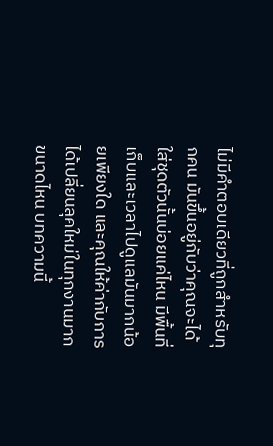ไม่มีคำตอบเดียวที่ถูกสำหรับทุกคน มันขึ้นอยู่กับว่าคุณจะได้ใส่ชุดตัวนั้นบ่อยแค่ไหน มีพื้นที่เก็บและเวลาไปดูแลมันมากน้อยเพียงใด และคุณให้ค่ากับการได้เปลี่ยนลุคใหม่ในทุกงานมากขนาดไหน บทความนี้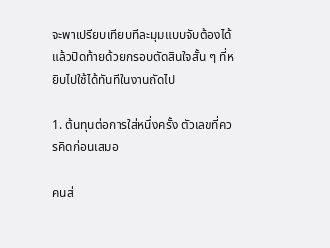จะพาเปรียบเทียบทีละมุมแบบจับต้องได้ แล้วปิดท้ายด้วยกรอบตัดสินใจสั้น ๆ ที่หยิบไปใช้ได้ทันทีในงานถัดไป

1. ต้นทุนต่อการใส่หนึ่งครั้ง ตัวเลขที่ควรคิดก่อนเสมอ

คนส่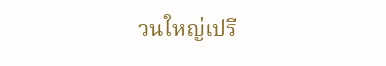วนใหญ่เปรี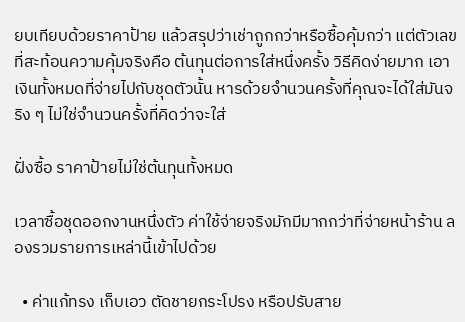ยบเทียบด้วยราคาป้าย แล้วสรุปว่าเช่าถูกกว่าหรือซื้อคุ้มกว่า แต่ตัวเลขที่สะท้อนความคุ้มจริงคือ ต้นทุนต่อการใส่หนึ่งครั้ง วิธีคิดง่ายมาก เอาเงินทั้งหมดที่จ่ายไปกับชุดตัวนั้น หารด้วยจำนวนครั้งที่คุณจะได้ใส่มันจริง ๆ ไม่ใช่จำนวนครั้งที่คิดว่าจะใส่

ฝั่งซื้อ ราคาป้ายไม่ใช่ต้นทุนทั้งหมด

เวลาซื้อชุดออกงานหนึ่งตัว ค่าใช้จ่ายจริงมักมีมากกว่าที่จ่ายหน้าร้าน ลองรวมรายการเหล่านี้เข้าไปด้วย

  • ค่าแก้ทรง เก็บเอว ตัดชายกระโปรง หรือปรับสาย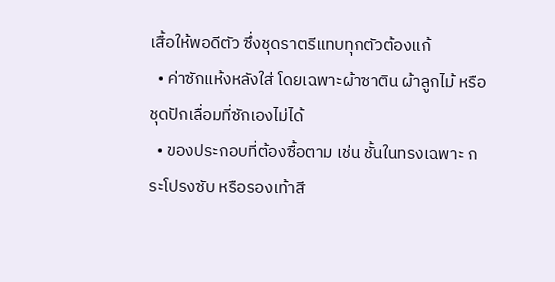เสื้อให้พอดีตัว ซึ่งชุดราตรีแทบทุกตัวต้องแก้
  • ค่าซักแห้งหลังใส่ โดยเฉพาะผ้าซาติน ผ้าลูกไม้ หรือชุดปักเลื่อมที่ซักเองไม่ได้
  • ของประกอบที่ต้องซื้อตาม เช่น ชั้นในทรงเฉพาะ กระโปรงซับ หรือรองเท้าสี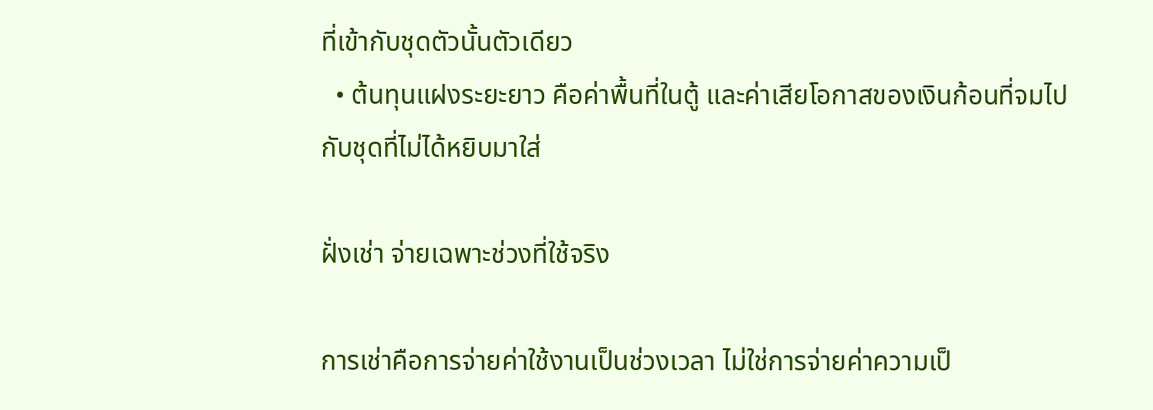ที่เข้ากับชุดตัวนั้นตัวเดียว
  • ต้นทุนแฝงระยะยาว คือค่าพื้นที่ในตู้ และค่าเสียโอกาสของเงินก้อนที่จมไปกับชุดที่ไม่ได้หยิบมาใส่

ฝั่งเช่า จ่ายเฉพาะช่วงที่ใช้จริง

การเช่าคือการจ่ายค่าใช้งานเป็นช่วงเวลา ไม่ใช่การจ่ายค่าความเป็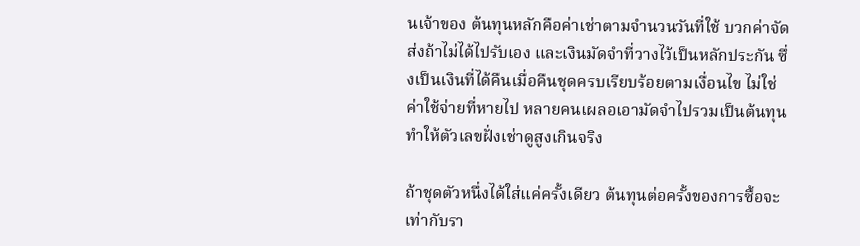นเจ้าของ ต้นทุนหลักคือค่าเช่าตามจำนวนวันที่ใช้ บวกค่าจัดส่งถ้าไม่ได้ไปรับเอง และเงินมัดจำที่วางไว้เป็นหลักประกัน ซึ่งเป็นเงินที่ได้คืนเมื่อคืนชุดครบเรียบร้อยตามเงื่อนไข ไม่ใช่ค่าใช้จ่ายที่หายไป หลายคนเผลอเอามัดจำไปรวมเป็นต้นทุน ทำให้ตัวเลขฝั่งเช่าดูสูงเกินจริง

ถ้าชุดตัวหนึ่งได้ใส่แค่ครั้งเดียว ต้นทุนต่อครั้งของการซื้อจะเท่ากับรา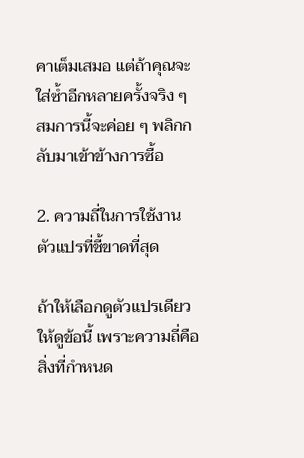คาเต็มเสมอ แต่ถ้าคุณจะใส่ซ้ำอีกหลายครั้งจริง ๆ สมการนี้จะค่อย ๆ พลิกกลับมาเข้าข้างการซื้อ

2. ความถี่ในการใช้งาน ตัวแปรที่ชี้ขาดที่สุด

ถ้าให้เลือกดูตัวแปรเดียว ให้ดูข้อนี้ เพราะความถี่คือสิ่งที่กำหนด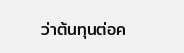ว่าต้นทุนต่อค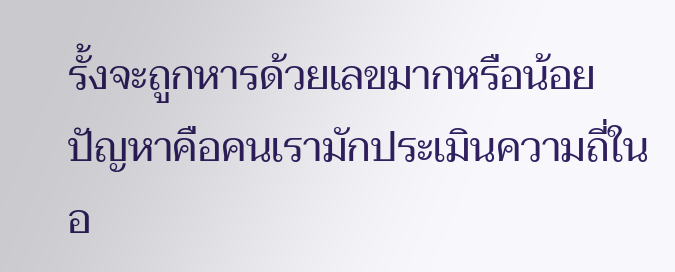รั้งจะถูกหารด้วยเลขมากหรือน้อย ปัญหาคือคนเรามักประเมินความถี่ในอ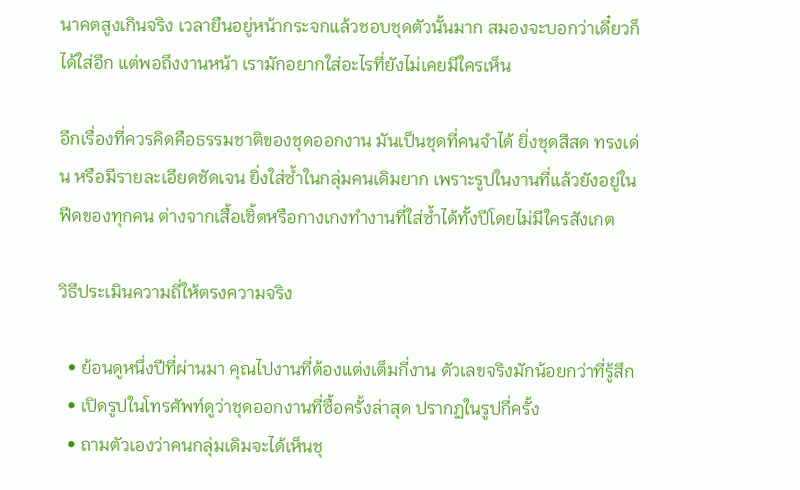นาคตสูงเกินจริง เวลายืนอยู่หน้ากระจกแล้วชอบชุดตัวนั้นมาก สมองจะบอกว่าเดี๋ยวก็ได้ใส่อีก แต่พอถึงงานหน้า เรามักอยากใส่อะไรที่ยังไม่เคยมีใครเห็น

อีกเรื่องที่ควรคิดคือธรรมชาติของชุดออกงาน มันเป็นชุดที่คนจำได้ ยิ่งชุดสีสด ทรงเด่น หรือมีรายละเอียดชัดเจน ยิ่งใส่ซ้ำในกลุ่มคนเดิมยาก เพราะรูปในงานที่แล้วยังอยู่ในฟีดของทุกคน ต่างจากเสื้อเชิ้ตหรือกางเกงทำงานที่ใส่ซ้ำได้ทั้งปีโดยไม่มีใครสังเกต

วิธีประเมินความถี่ให้ตรงความจริง

  • ย้อนดูหนึ่งปีที่ผ่านมา คุณไปงานที่ต้องแต่งเต็มกี่งาน ตัวเลขจริงมักน้อยกว่าที่รู้สึก
  • เปิดรูปในโทรศัพท์ดูว่าชุดออกงานที่ซื้อครั้งล่าสุด ปรากฏในรูปกี่ครั้ง
  • ถามตัวเองว่าคนกลุ่มเดิมจะได้เห็นชุ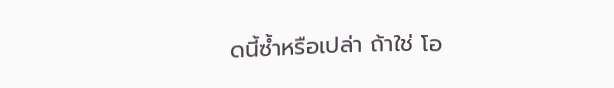ดนี้ซ้ำหรือเปล่า ถ้าใช่ โอ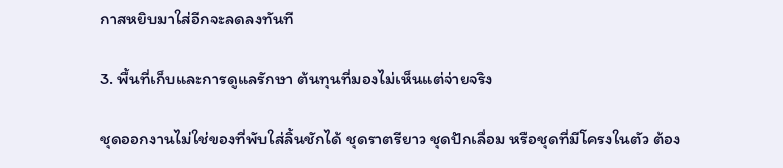กาสหยิบมาใส่อีกจะลดลงทันที

3. พื้นที่เก็บและการดูแลรักษา ต้นทุนที่มองไม่เห็นแต่จ่ายจริง

ชุดออกงานไม่ใช่ของที่พับใส่ลิ้นชักได้ ชุดราตรียาว ชุดปักเลื่อม หรือชุดที่มีโครงในตัว ต้อง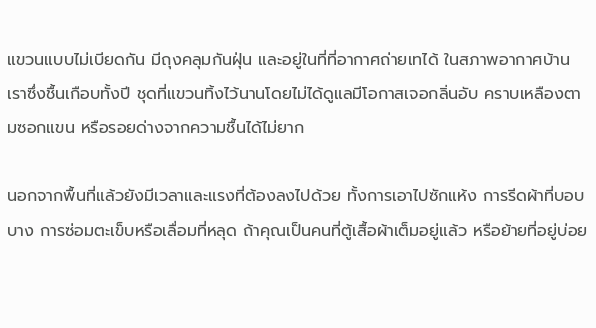แขวนแบบไม่เบียดกัน มีถุงคลุมกันฝุ่น และอยู่ในที่ที่อากาศถ่ายเทได้ ในสภาพอากาศบ้านเราซึ่งชื้นเกือบทั้งปี ชุดที่แขวนทิ้งไว้นานโดยไม่ได้ดูแลมีโอกาสเจอกลิ่นอับ คราบเหลืองตามซอกแขน หรือรอยด่างจากความชื้นได้ไม่ยาก

นอกจากพื้นที่แล้วยังมีเวลาและแรงที่ต้องลงไปด้วย ทั้งการเอาไปซักแห้ง การรีดผ้าที่บอบบาง การซ่อมตะเข็บหรือเลื่อมที่หลุด ถ้าคุณเป็นคนที่ตู้เสื้อผ้าเต็มอยู่แล้ว หรือย้ายที่อยู่บ่อย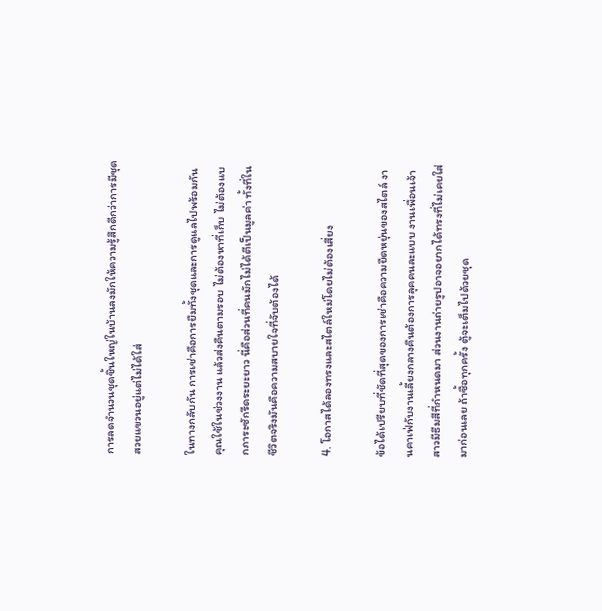การลดจำนวนชุดชิ้นใหญ่ในบ้านลงมักให้ความรู้สึกดีกว่าการมีชุดสวยแขวนอยู่แต่ไม่ได้ใส่

ในทางกลับกัน การเช่าคือการยืมทั้งชุดและการดูแลไปพร้อมกัน คุณใช้ในช่วงงาน แล้วส่งคืนตามรอบ ไม่ต้องหาที่เก็บ ไม่ต้องแบกภาระซักรีดระยะยาว นี่คือส่วนที่คนมักไม่ได้ตีเป็นมูลค่า ทั้งที่ในชีวิตจริงมันคือความสบายใจที่จับต้องได้

4. โอกาสได้ลองทรงและสไตล์ใหม่โดยไม่ต้องเสี่ยง

ข้อได้เปรียบที่ชัดที่สุดของการเช่าคือความยืดหยุ่นของสไตล์ งานคาเฟ่กับงานเลี้ยงกลางคืนต้องการลุคคนละแบบ งานเพื่อนเจ้าสาวมีธีมสีที่กำหนดมา ส่วนงานถ่ายรูปอาจอยากได้ทรงที่ไม่เคยใส่มาก่อนเลย ถ้าซื้อทุกครั้ง ตู้จะเต็มไปด้วยชุด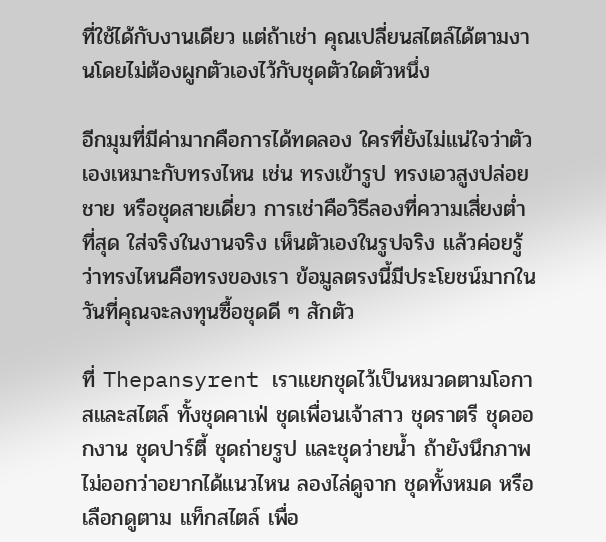ที่ใช้ได้กับงานเดียว แต่ถ้าเช่า คุณเปลี่ยนสไตล์ได้ตามงานโดยไม่ต้องผูกตัวเองไว้กับชุดตัวใดตัวหนึ่ง

อีกมุมที่มีค่ามากคือการได้ทดลอง ใครที่ยังไม่แน่ใจว่าตัวเองเหมาะกับทรงไหน เช่น ทรงเข้ารูป ทรงเอวสูงปล่อยชาย หรือชุดสายเดี่ยว การเช่าคือวิธีลองที่ความเสี่ยงต่ำที่สุด ใส่จริงในงานจริง เห็นตัวเองในรูปจริง แล้วค่อยรู้ว่าทรงไหนคือทรงของเรา ข้อมูลตรงนี้มีประโยชน์มากในวันที่คุณจะลงทุนซื้อชุดดี ๆ สักตัว

ที่ Thepansyrent เราแยกชุดไว้เป็นหมวดตามโอกาสและสไตล์ ทั้งชุดคาเฟ่ ชุดเพื่อนเจ้าสาว ชุดราตรี ชุดออกงาน ชุดปาร์ตี้ ชุดถ่ายรูป และชุดว่ายน้ำ ถ้ายังนึกภาพไม่ออกว่าอยากได้แนวไหน ลองไล่ดูจาก ชุดทั้งหมด หรือเลือกดูตาม แท็กสไตล์ เพื่อ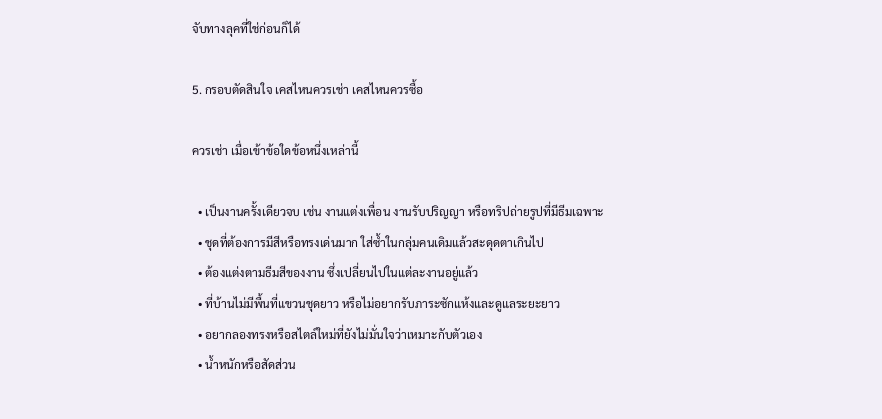จับทางลุคที่ใช่ก่อนก็ได้

5. กรอบตัดสินใจ เคสไหนควรเช่า เคสไหนควรซื้อ

ควรเช่า เมื่อเข้าข้อใดข้อหนึ่งเหล่านี้

  • เป็นงานครั้งเดียวจบ เช่น งานแต่งเพื่อน งานรับปริญญา หรือทริปถ่ายรูปที่มีธีมเฉพาะ
  • ชุดที่ต้องการมีสีหรือทรงเด่นมาก ใส่ซ้ำในกลุ่มคนเดิมแล้วสะดุดตาเกินไป
  • ต้องแต่งตามธีมสีของงาน ซึ่งเปลี่ยนไปในแต่ละงานอยู่แล้ว
  • ที่บ้านไม่มีพื้นที่แขวนชุดยาว หรือไม่อยากรับภาระซักแห้งและดูแลระยะยาว
  • อยากลองทรงหรือสไตล์ใหม่ที่ยังไม่มั่นใจว่าเหมาะกับตัวเอง
  • น้ำหนักหรือสัดส่วน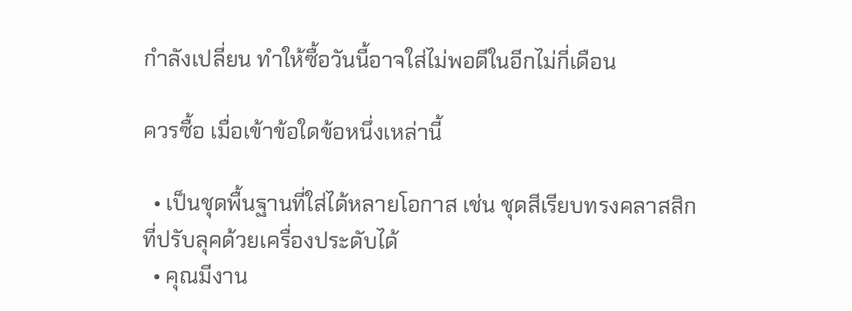กำลังเปลี่ยน ทำให้ซื้อวันนี้อาจใส่ไม่พอดีในอีกไม่กี่เดือน

ควรซื้อ เมื่อเข้าข้อใดข้อหนึ่งเหล่านี้

  • เป็นชุดพื้นฐานที่ใส่ได้หลายโอกาส เช่น ชุดสีเรียบทรงคลาสสิกที่ปรับลุคด้วยเครื่องประดับได้
  • คุณมีงาน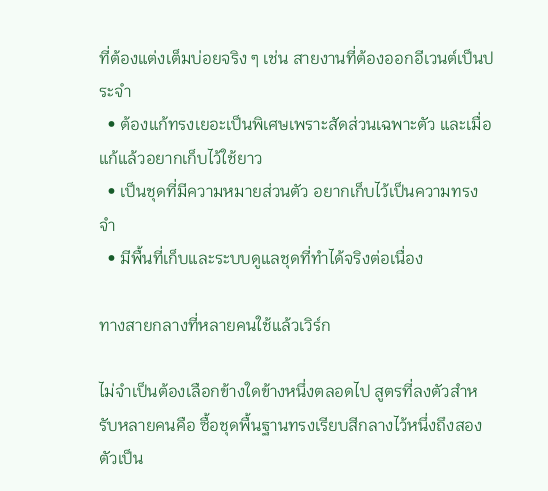ที่ต้องแต่งเต็มบ่อยจริง ๆ เช่น สายงานที่ต้องออกอีเวนต์เป็นประจำ
  • ต้องแก้ทรงเยอะเป็นพิเศษเพราะสัดส่วนเฉพาะตัว และเมื่อแก้แล้วอยากเก็บไว้ใช้ยาว
  • เป็นชุดที่มีความหมายส่วนตัว อยากเก็บไว้เป็นความทรงจำ
  • มีพื้นที่เก็บและระบบดูแลชุดที่ทำได้จริงต่อเนื่อง

ทางสายกลางที่หลายคนใช้แล้วเวิร์ก

ไม่จำเป็นต้องเลือกข้างใดข้างหนึ่งตลอดไป สูตรที่ลงตัวสำหรับหลายคนคือ ซื้อชุดพื้นฐานทรงเรียบสีกลางไว้หนึ่งถึงสองตัวเป็น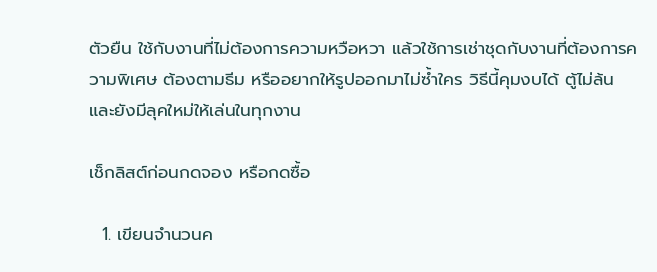ตัวยืน ใช้กับงานที่ไม่ต้องการความหวือหวา แล้วใช้การเช่าชุดกับงานที่ต้องการความพิเศษ ต้องตามธีม หรืออยากให้รูปออกมาไม่ซ้ำใคร วิธีนี้คุมงบได้ ตู้ไม่ล้น และยังมีลุคใหม่ให้เล่นในทุกงาน

เช็กลิสต์ก่อนกดจอง หรือกดซื้อ

  1. เขียนจำนวนค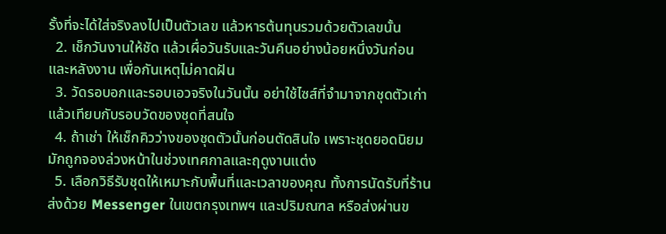รั้งที่จะได้ใส่จริงลงไปเป็นตัวเลข แล้วหารต้นทุนรวมด้วยตัวเลขนั้น
  2. เช็กวันงานให้ชัด แล้วเผื่อวันรับและวันคืนอย่างน้อยหนึ่งวันก่อนและหลังงาน เพื่อกันเหตุไม่คาดฝัน
  3. วัดรอบอกและรอบเอวจริงในวันนั้น อย่าใช้ไซส์ที่จำมาจากชุดตัวเก่า แล้วเทียบกับรอบวัดของชุดที่สนใจ
  4. ถ้าเช่า ให้เช็กคิวว่างของชุดตัวนั้นก่อนตัดสินใจ เพราะชุดยอดนิยมมักถูกจองล่วงหน้าในช่วงเทศกาลและฤดูงานแต่ง
  5. เลือกวิธีรับชุดให้เหมาะกับพื้นที่และเวลาของคุณ ทั้งการนัดรับที่ร้าน ส่งด้วย Messenger ในเขตกรุงเทพฯ และปริมณฑล หรือส่งผ่านข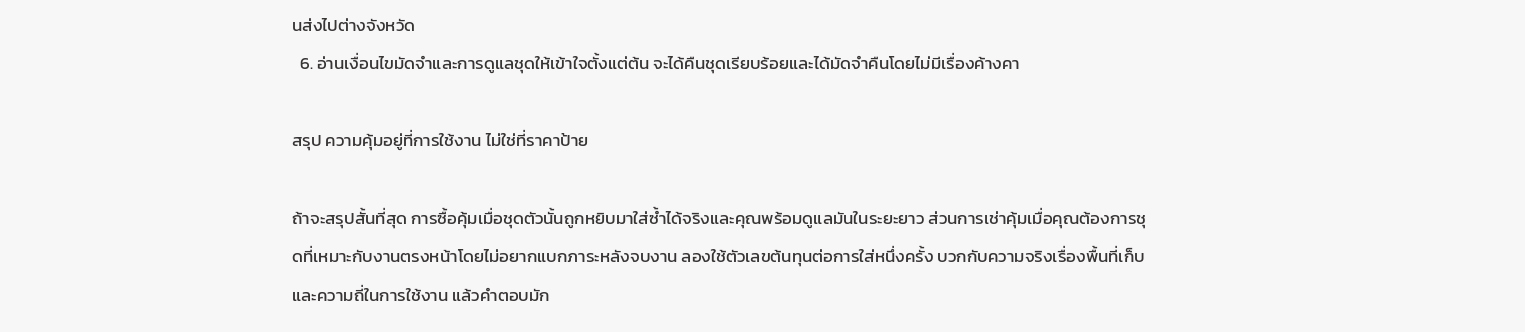นส่งไปต่างจังหวัด
  6. อ่านเงื่อนไขมัดจำและการดูแลชุดให้เข้าใจตั้งแต่ต้น จะได้คืนชุดเรียบร้อยและได้มัดจำคืนโดยไม่มีเรื่องค้างคา

สรุป ความคุ้มอยู่ที่การใช้งาน ไม่ใช่ที่ราคาป้าย

ถ้าจะสรุปสั้นที่สุด การซื้อคุ้มเมื่อชุดตัวนั้นถูกหยิบมาใส่ซ้ำได้จริงและคุณพร้อมดูแลมันในระยะยาว ส่วนการเช่าคุ้มเมื่อคุณต้องการชุดที่เหมาะกับงานตรงหน้าโดยไม่อยากแบกภาระหลังจบงาน ลองใช้ตัวเลขต้นทุนต่อการใส่หนึ่งครั้ง บวกกับความจริงเรื่องพื้นที่เก็บและความถี่ในการใช้งาน แล้วคำตอบมัก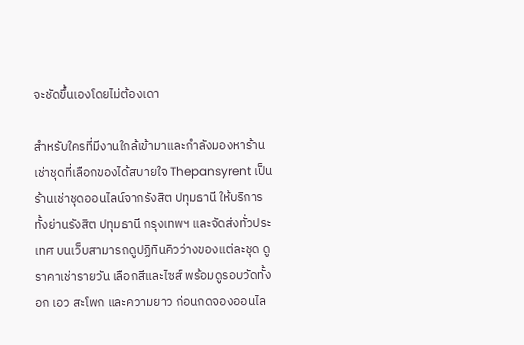จะชัดขึ้นเองโดยไม่ต้องเดา

สำหรับใครที่มีงานใกล้เข้ามาและกำลังมองหาร้านเช่าชุดที่เลือกของได้สบายใจ Thepansyrent เป็นร้านเช่าชุดออนไลน์จากรังสิต ปทุมธานี ให้บริการทั้งย่านรังสิต ปทุมธานี กรุงเทพฯ และจัดส่งทั่วประเทศ บนเว็บสามารถดูปฏิทินคิวว่างของแต่ละชุด ดูราคาเช่ารายวัน เลือกสีและไซส์ พร้อมดูรอบวัดทั้งอก เอว สะโพก และความยาว ก่อนกดจองออนไล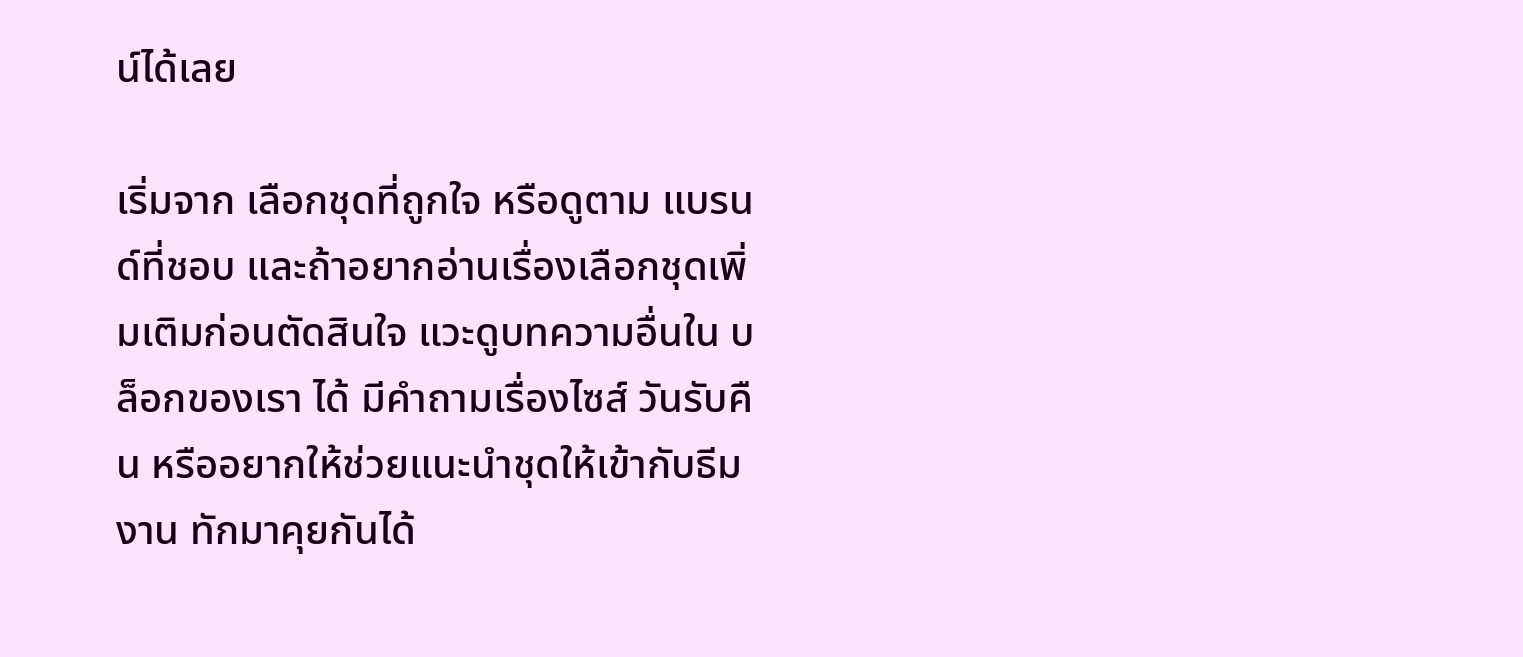น์ได้เลย

เริ่มจาก เลือกชุดที่ถูกใจ หรือดูตาม แบรนด์ที่ชอบ และถ้าอยากอ่านเรื่องเลือกชุดเพิ่มเติมก่อนตัดสินใจ แวะดูบทความอื่นใน บล็อกของเรา ได้ มีคำถามเรื่องไซส์ วันรับคืน หรืออยากให้ช่วยแนะนำชุดให้เข้ากับธีมงาน ทักมาคุยกันได้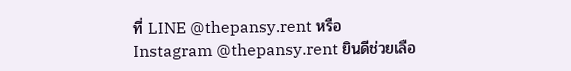ที่ LINE @thepansy.rent หรือ Instagram @thepansy.rent ยินดีช่วยเลือ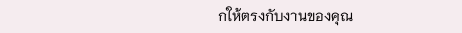กให้ตรงกับงานของคุณ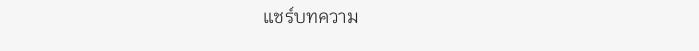แชร์บทความ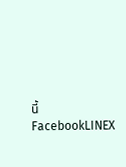นี้
FacebookLINEX